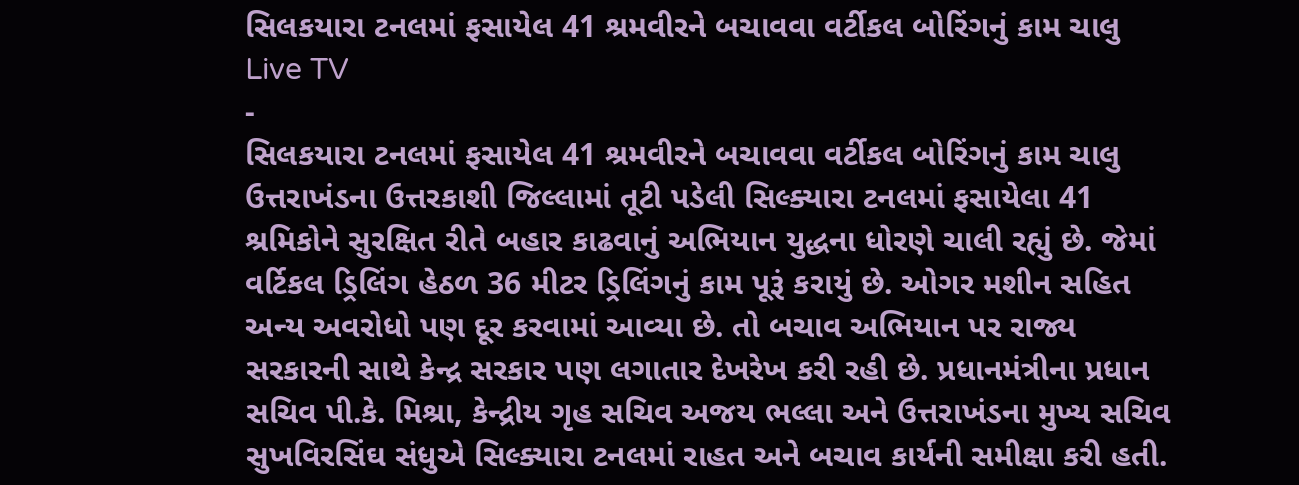સિલકયારા ટનલમાં ફસાયેલ 41 શ્રમવીરને બચાવવા વર્ટીકલ બોરિંગનું કામ ચાલુ
Live TV
-
સિલકયારા ટનલમાં ફસાયેલ 41 શ્રમવીરને બચાવવા વર્ટીકલ બોરિંગનું કામ ચાલુ
ઉત્તરાખંડના ઉત્તરકાશી જિલ્લામાં તૂટી પડેલી સિલ્ક્યારા ટનલમાં ફસાયેલા 41 શ્રમિકોને સુરક્ષિત રીતે બહાર કાઢવાનું અભિયાન યુદ્ધના ધોરણે ચાલી રહ્યું છે. જેમાં વર્ટિકલ ડ્રિલિંગ હેઠળ 36 મીટર ડ્રિલિંગનું કામ પૂરૂં કરાયું છે. ઓગર મશીન સહિત અન્ય અવરોધો પણ દૂર કરવામાં આવ્યા છે. તો બચાવ અભિયાન પર રાજ્ય સરકારની સાથે કેન્દ્ર સરકાર પણ લગાતાર દેખરેખ કરી રહી છે. પ્રધાનમંત્રીના પ્રધાન સચિવ પી.કે. મિશ્રા, કેન્દ્રીય ગૃહ સચિવ અજય ભલ્લા અને ઉત્તરાખંડના મુખ્ય સચિવ સુખવિરસિંઘ સંધુએ સિલ્ક્યારા ટનલમાં રાહત અને બચાવ કાર્યની સમીક્ષા કરી હતી.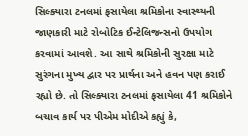સિલ્ક્યારા ટનલમાં ફસાયેલા શ્રમિકોના સ્વાસ્થ્યની જાણકારી માટે રોબોટિક ઈન્ટેલિજન્સનો ઉપયોગ કરવામાં આવશે. આ સાથે શ્રમિકોની સુરક્ષા માટે સુરંગના મુખ્ય દ્વાર પર પ્રાર્થના અને હવન પણ કરાઈ રહ્યો છે. તો સિલ્ક્યારા ટનલમાં ફસાયેલા 41 શ્રમિકોને બચાવ કાર્ય પર પીએમ મોદીએ કહ્યું કે,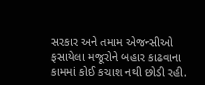સરકાર અને તમામ એજન્સીઓ ફસાયેલા મજૂરોને બહાર કાઢવાના કામમાં કોઈ કચાશ નથી છોડી રહી.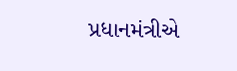પ્રધાનમંત્રીએ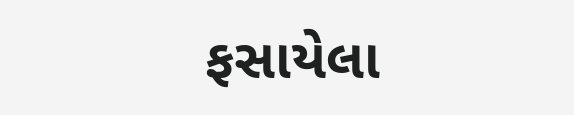ફસાયેલા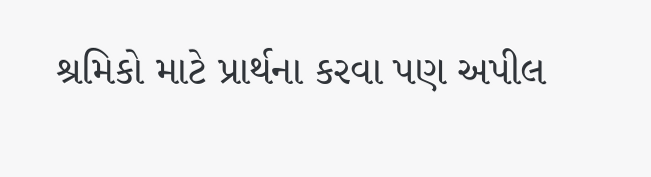શ્રમિકો માટે પ્રાર્થના કરવા પણ અપીલ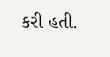કરી હતી.